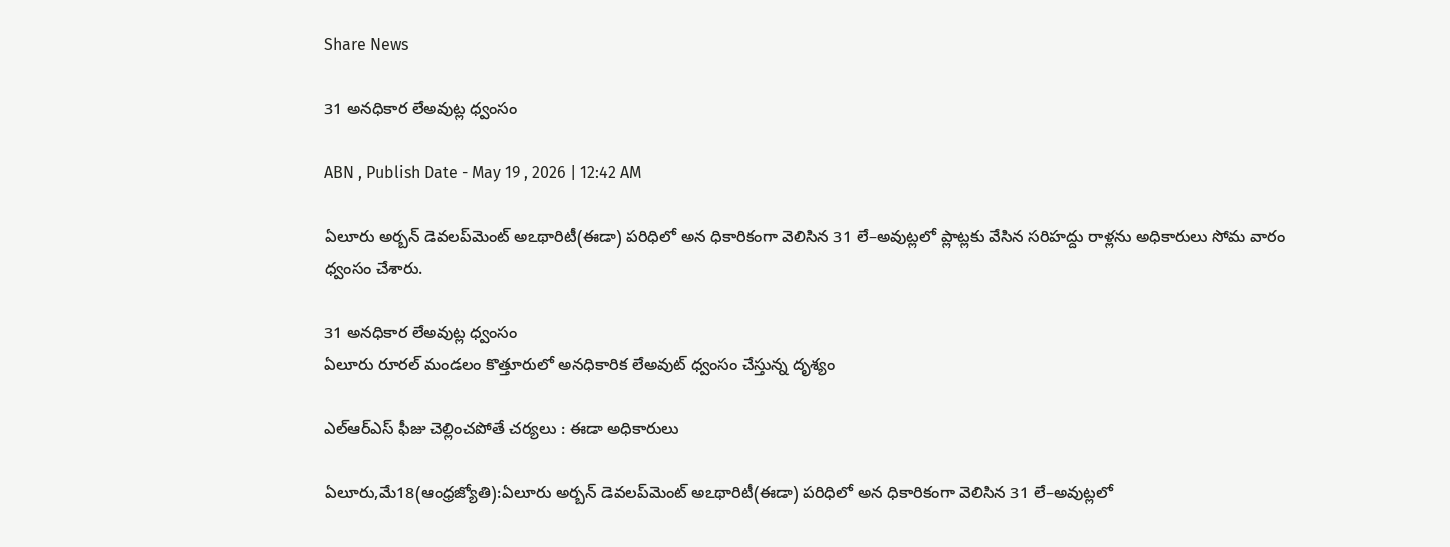Share News

31 అనధికార లేఅవుట్ల ధ్వంసం

ABN , Publish Date - May 19 , 2026 | 12:42 AM

ఏలూరు అర్బన్‌ డెవలప్‌మెంట్‌ అఽథారిటీ(ఈడా) పరిధిలో అన ధికారికంగా వెలిసిన 31 లే–అవుట్లలో ప్లాట్లకు వేసిన సరిహద్దు రాళ్లను అధికారులు సోమ వారం ధ్వంసం చేశారు.

31 అనధికార లేఅవుట్ల ధ్వంసం
ఏలూరు రూరల్‌ మండలం కొత్తూరులో అనధికారిక లేఅవుట్‌ ధ్వంసం చేస్తున్న దృశ్యం

ఎల్‌ఆర్‌ఎస్‌ ఫీజు చెల్లించపోతే చర్యలు : ఈడా అధికారులు

ఏలూరు,మే18(ఆంధ్రజ్యోతి):ఏలూరు అర్బన్‌ డెవలప్‌మెంట్‌ అఽథారిటీ(ఈడా) పరిధిలో అన ధికారికంగా వెలిసిన 31 లే–అవుట్లలో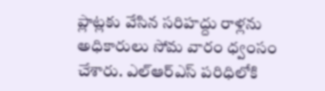ప్లాట్లకు వేసిన సరిహద్దు రాళ్లను అధికారులు సోమ వారం ధ్వంసం చేశారు. ఎల్‌ఆర్‌ఎస్‌ పరిధిలోకి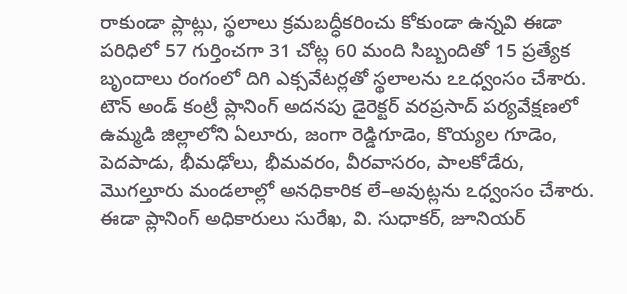రాకుండా ప్లాట్లు, స్థలాలు క్రమబద్ధీకరించు కోకుండా ఉన్నవి ఈడా పరిధిలో 57 గుర్తించగా 31 చోట్ల 60 మంది సిబ్బందితో 15 ప్రత్యేక బృందాలు రంగంలో దిగి ఎక్సవేటర్లతో స్థలాలను ఽఽధ్వంసం చేశారు. టౌన్‌ అండ్‌ కంట్రీ ప్లానింగ్‌ అదనపు డైరెక్టర్‌ వరప్రసాద్‌ పర్యవేక్షణలో ఉమ్మడి జిల్లాలోని ఏలూరు, జంగా రెడ్డిగూడెం, కొయ్యల గూడెం, పెదపాడు, భీమఢోలు, భీమవరం, వీరవాసరం, పాలకోడేరు, మొగల్తూరు మండలాల్లో అనధికారిక లే–అవుట్లను ఽధ్వంసం చేశారు. ఈడా ప్లానింగ్‌ అధికారులు సురేఖ, వి. సుధాకర్‌, జూనియర్‌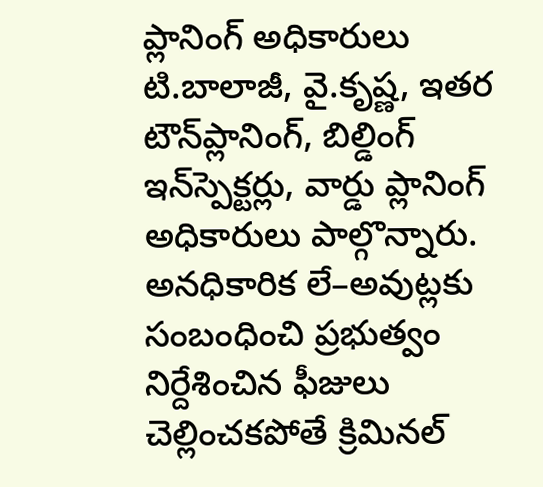ప్లానింగ్‌ అధికారులు టి.బాలాజీ, వై.కృష్ణ, ఇతర టౌన్‌ప్లానింగ్‌, బిల్డింగ్‌ ఇన్‌స్పెక్టర్లు, వార్డు ప్లానింగ్‌ అధికారులు పాల్గొన్నారు. అనధికారిక లే–అవుట్లకు సంబంధించి ప్రభుత్వం నిర్దేశించిన ఫీజులు చెల్లించకపోతే క్రిమినల్‌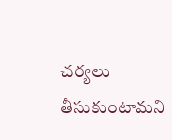చర్యలు తీసుకుంటామని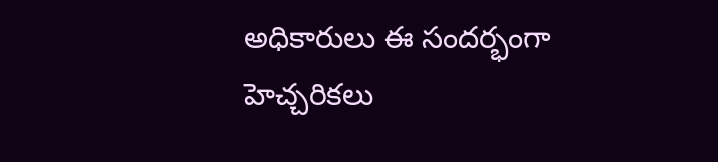అధికారులు ఈ సందర్భంగా హెచ్చరికలు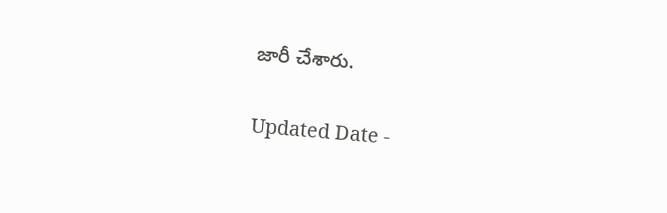జారీ చేశారు.

Updated Date -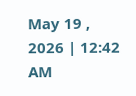May 19 , 2026 | 12:42 AM